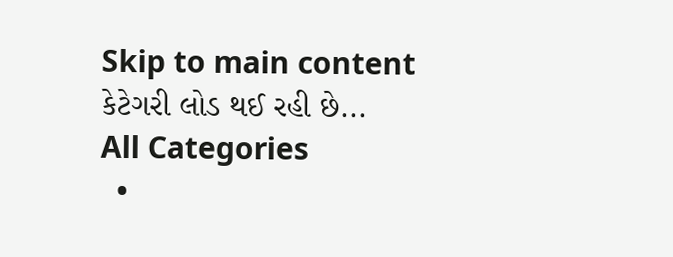Skip to main content
કેટેગરી લોડ થઈ રહી છે...
All Categories
  •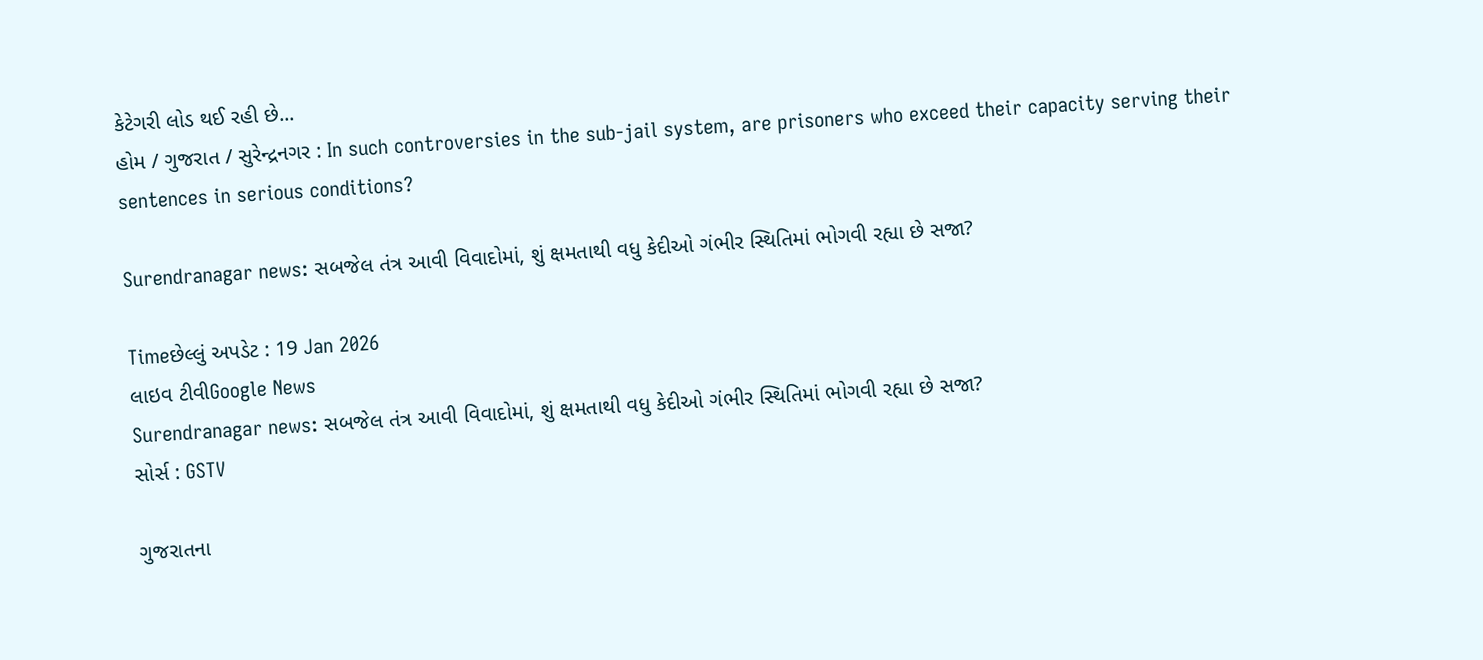કેટેગરી લોડ થઈ રહી છે...
હોમ / ગુજરાત / સુરેન્દ્રનગર : In such controversies in the sub-jail system, are prisoners who exceed their capacity serving their sentences in serious conditions?

Surendranagar news: સબજેલ તંત્ર આવી વિવાદોમાં, શું ક્ષમતાથી વધુ કેદીઓ ગંભીર સ્થિતિમાં ભોગવી રહ્યા છે સજા?

Timeછેલ્લું અપડેટ : 19 Jan 2026
લાઇવ ટીવીGoogle News
Surendranagar news: સબજેલ તંત્ર આવી વિવાદોમાં, શું ક્ષમતાથી વધુ કેદીઓ ગંભીર સ્થિતિમાં ભોગવી રહ્યા છે સજા?
સોર્સ : GSTV

ગુજરાતના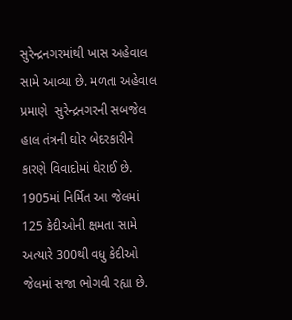સુરેન્દ્રનગરમાંથી ખાસ અહેવાલ સામે આવ્યા છે. મળતા અહેવાલ પ્રમાણે  સુરેન્દ્રનગરની સબજેલ હાલ તંત્રની ઘોર બેદરકારીને કારણે વિવાદોમાં ઘેરાઈ છે. 1905માં નિર્મિત આ જેલમાં 125 કેદીઓની ક્ષમતા સામે અત્યારે 300થી વધુ કેદીઓ જેલમાં સજા ભોગવી રહ્યા છે.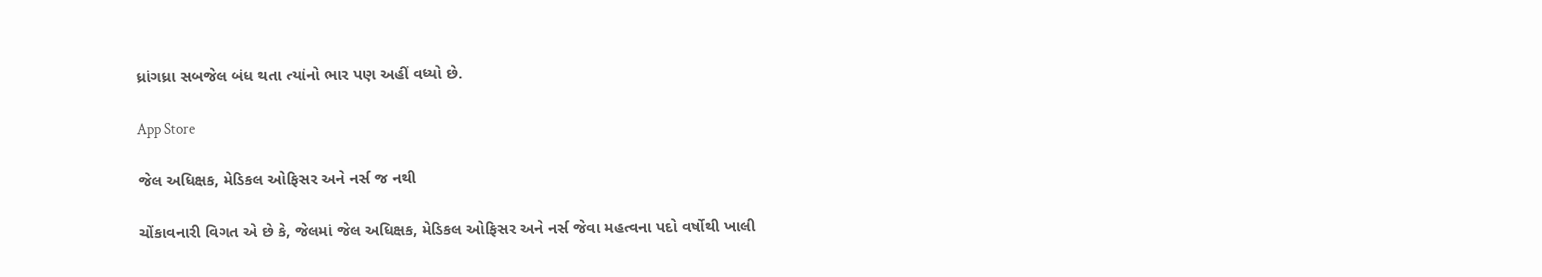ધ્રાંગધ્રા સબજેલ બંધ થતા ત્યાંનો ભાર પણ અહીં વધ્યો છે.

App Store

જેલ અધિક્ષક, મેડિકલ ઓફિસર અને નર્સ જ નથી

ચોંકાવનારી વિગત એ છે કે, જેલમાં જેલ અધિક્ષક, મેડિકલ ઓફિસર અને નર્સ જેવા મહત્વના પદો વર્ષોથી ખાલી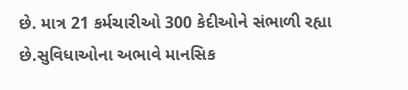છે. માત્ર 21 કર્મચારીઓ 300 કેદીઓને સંભાળી રહ્યા છે.સુવિધાઓના અભાવે માનસિક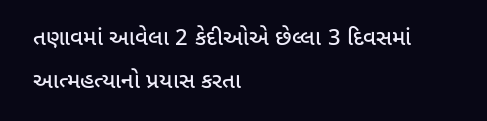તણાવમાં આવેલા 2 કેદીઓએ છેલ્લા 3 દિવસમાં આત્મહત્યાનો પ્રયાસ કરતા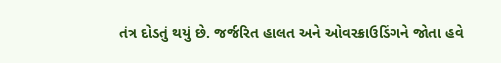તંત્ર દોડતું થયું છે. જર્જરિત હાલત અને ઓવરક્રાઉડિંગને જોતા હવે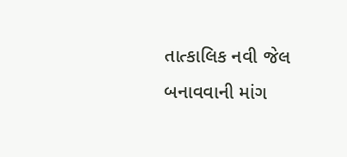તાત્કાલિક નવી જેલ બનાવવાની માંગ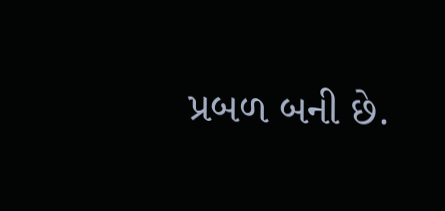પ્રબળ બની છે.